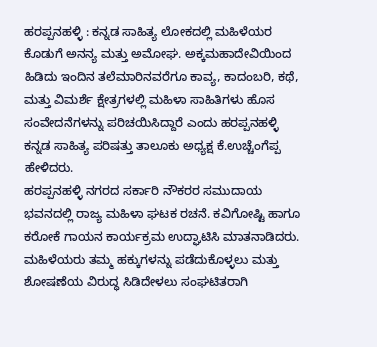ಹರಪ್ಪನಹಳ್ಳಿ : ಕನ್ನಡ ಸಾಹಿತ್ಯ ಲೋಕದಲ್ಲಿ ಮಹಿಳೆಯರ ಕೊಡುಗೆ ಅನನ್ಯ ಮತ್ತು ಅಮೋಘ. ಅಕ್ಕಮಹಾದೇವಿಯಿಂದ ಹಿಡಿದು ಇಂದಿನ ತಲೆಮಾರಿನವರೆಗೂ ಕಾವ್ಯ, ಕಾದಂಬರಿ, ಕಥೆ, ಮತ್ತು ವಿಮರ್ಶೆ ಕ್ಷೇತ್ರಗಳಲ್ಲಿ ಮಹಿಳಾ ಸಾಹಿತಿಗಳು ಹೊಸ ಸಂವೇದನೆಗಳನ್ನು ಪರಿಚಯಿಸಿದ್ದಾರೆ ಎಂದು ಹರಪ್ಪನಹಳ್ಳಿ ಕನ್ನಡ ಸಾಹಿತ್ಯ ಪರಿಷತ್ತು ತಾಲೂಕು ಅಧ್ಯಕ್ಷ ಕೆ.ಉಚ್ಚೆಂಗೆಪ್ಪ ಹೇಳಿದರು.
ಹರಪ್ಪನಹಳ್ಳಿ ನಗರದ ಸರ್ಕಾರಿ ನೌಕರರ ಸಮುದಾಯ ಭವನದಲ್ಲಿ ರಾಜ್ಯ ಮಹಿಳಾ ಘಟಕ ರಚನೆ. ಕವಿಗೋಷ್ಟಿ ಹಾಗೂ ಕರೋಕೆ ಗಾಯನ ಕಾರ್ಯಕ್ರಮ ಉದ್ಘಾಟಿಸಿ ಮಾತನಾಡಿದರು.
ಮಹಿಳೆಯರು ತಮ್ಮ ಹಕ್ಕುಗಳನ್ನು ಪಡೆದುಕೊಳ್ಳಲು ಮತ್ತು ಶೋಷಣೆಯ ವಿರುದ್ಧ ಸಿಡಿದೇಳಲು ಸಂಘಟಿತರಾಗಿ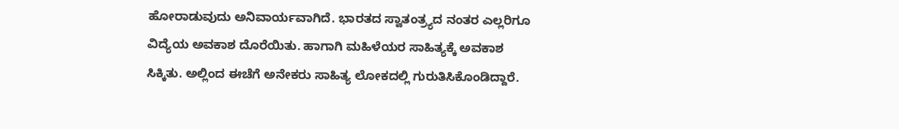ಹೋರಾಡುವುದು ಅನಿವಾರ್ಯವಾಗಿದೆ. ಭಾರತದ ಸ್ವಾತಂತ್ರ್ಯದ ನಂತರ ಎಲ್ಲರಿಗೂ ವಿದ್ಯೆಯ ಅವಕಾಶ ದೊರೆಯಿತು. ಹಾಗಾಗಿ ಮಹಿಳೆಯರ ಸಾಹಿತ್ಯಕ್ಕೆ ಅವಕಾಶ ಸಿಕ್ಕಿತು. ಅಲ್ಲಿಂದ ಈಚೆಗೆ ಅನೇಕರು ಸಾಹಿತ್ಯ ಲೋಕದಲ್ಲಿ ಗುರುತಿಸಿಕೊಂಡಿದ್ದಾರೆ.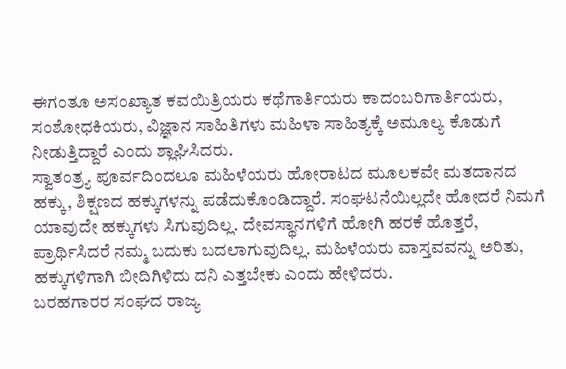ಈಗಂತೂ ಅಸಂಖ್ಯಾತ ಕವಯಿತ್ರಿಯರು ಕಥೆಗಾರ್ತಿಯರು ಕಾದಂಬರಿಗಾರ್ತಿಯರು, ಸಂಶೋಧಕಿಯರು, ವಿಜ್ಞಾನ ಸಾಹಿತಿಗಳು ಮಹಿಳಾ ಸಾಹಿತ್ಯಕ್ಕೆ ಅಮೂಲ್ಯ ಕೊಡುಗೆ ನೀಡುತ್ತಿದ್ದಾರೆ ಎಂದು ಶ್ಲಾಘಿಸಿದರು.
ಸ್ವಾತಂತ್ರ್ಯ ಪೂರ್ವದಿಂದಲೂ ಮಹಿಳೆಯರು ಹೋರಾಟದ ಮೂಲಕವೇ ಮತದಾನದ ಹಕ್ಕು, ಶಿಕ್ಷಣದ ಹಕ್ಕುಗಳನ್ನು ಪಡೆದುಕೊಂಡಿದ್ದಾರೆ. ಸಂಘಟನೆಯಿಲ್ಲದೇ ಹೋದರೆ ನಿಮಗೆ ಯಾವುದೇ ಹಕ್ಕುಗಳು ಸಿಗುವುದಿಲ್ಲ. ದೇವಸ್ಥಾನಗಳಿಗೆ ಹೋಗಿ ಹರಕೆ ಹೊತ್ತರೆ, ಪ್ರಾರ್ಥಿಸಿದರೆ ನಮ್ಮ ಬದುಕು ಬದಲಾಗುವುದಿಲ್ಲ. ಮಹಿಳೆಯರು ವಾಸ್ತವವನ್ನು ಅರಿತು, ಹಕ್ಕುಗಳಿಗಾಗಿ ಬೀದಿಗಿಳಿದು ದನಿ ಎತ್ತಬೇಕು ಎಂದು ಹೇಳಿದರು.
ಬರಹಗಾರರ ಸಂಘದ ರಾಜ್ಯ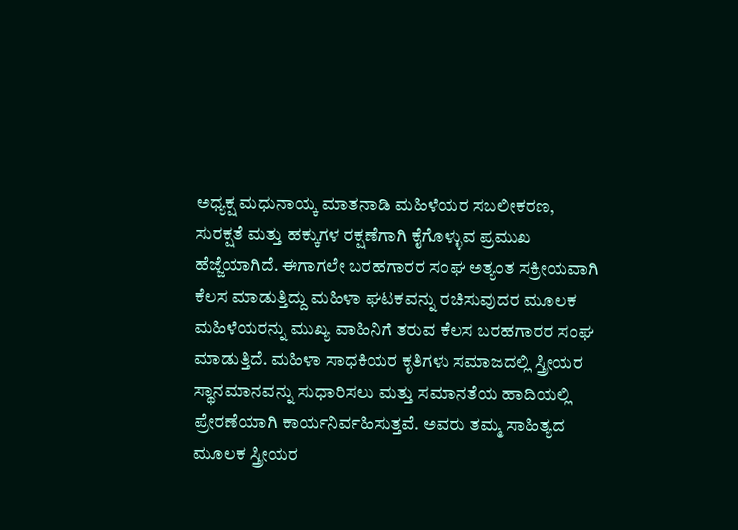ಅಧ್ಯಕ್ಷ ಮಧುನಾಯ್ಕ ಮಾತನಾಡಿ ಮಹಿಳೆಯರ ಸಬಲೀಕರಣ, ಸುರಕ್ಷತೆ ಮತ್ತು ಹಕ್ಕುಗಳ ರಕ್ಷಣೆಗಾಗಿ ಕೈಗೊಳ್ಳುವ ಪ್ರಮುಖ ಹೆಜ್ಜೆಯಾಗಿದೆ. ಈಗಾಗಲೇ ಬರಹಗಾರರ ಸಂಘ ಅತ್ಯಂತ ಸಕ್ರೀಯವಾಗಿ ಕೆಲಸ ಮಾಡುತ್ತಿದ್ದು ಮಹಿಳಾ ಘಟಕವನ್ನು ರಚಿಸುವುದರ ಮೂಲಕ ಮಹಿಳೆಯರನ್ನು ಮುಖ್ಯ ವಾಹಿನಿಗೆ ತರುವ ಕೆಲಸ ಬರಹಗಾರರ ಸಂಘ ಮಾಡುತ್ತಿದೆ. ಮಹಿಳಾ ಸಾಧಕಿಯರ ಕೃತಿಗಳು ಸಮಾಜದಲ್ಲಿ ಸ್ತ್ರೀಯರ ಸ್ಥಾನಮಾನವನ್ನು ಸುಧಾರಿಸಲು ಮತ್ತು ಸಮಾನತೆಯ ಹಾದಿಯಲ್ಲಿ ಪ್ರೇರಣೆಯಾಗಿ ಕಾರ್ಯನಿರ್ವಹಿಸುತ್ತವೆ. ಅವರು ತಮ್ಮ ಸಾಹಿತ್ಯದ ಮೂಲಕ ಸ್ತ್ರೀಯರ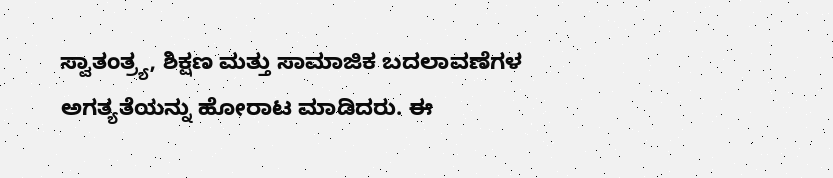ಸ್ವಾತಂತ್ರ್ಯ, ಶಿಕ್ಷಣ ಮತ್ತು ಸಾಮಾಜಿಕ ಬದಲಾವಣೆಗಳ ಅಗತ್ಯತೆಯನ್ನು ಹೋರಾಟ ಮಾಡಿದರು. ಈ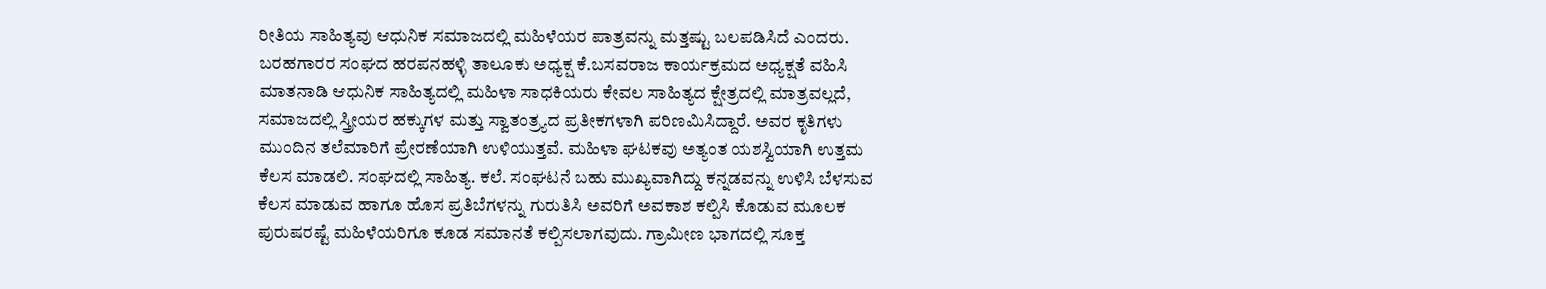ರೀತಿಯ ಸಾಹಿತ್ಯವು ಆಧುನಿಕ ಸಮಾಜದಲ್ಲಿ ಮಹಿಳೆಯರ ಪಾತ್ರವನ್ನು ಮತ್ತಷ್ಟು ಬಲಪಡಿಸಿದೆ ಎಂದರು.
ಬರಹಗಾರರ ಸಂಘದ ಹರಪನಹಳ್ಳಿ ತಾಲೂಕು ಅಧ್ಯಕ್ಷ ಕೆ.ಬಸವರಾಜ ಕಾರ್ಯಕ್ರಮದ ಅಧ್ಯಕ್ಷತೆ ವಹಿಸಿ ಮಾತನಾಡಿ ಆಧುನಿಕ ಸಾಹಿತ್ಯದಲ್ಲಿ ಮಹಿಳಾ ಸಾಧಕಿಯರು ಕೇವಲ ಸಾಹಿತ್ಯದ ಕ್ಷೇತ್ರದಲ್ಲಿ ಮಾತ್ರವಲ್ಲದೆ, ಸಮಾಜದಲ್ಲಿ ಸ್ತ್ರೀಯರ ಹಕ್ಕುಗಳ ಮತ್ತು ಸ್ವಾತಂತ್ರ್ಯದ ಪ್ರತೀಕಗಳಾಗಿ ಪರಿಣಮಿಸಿದ್ದಾರೆ. ಅವರ ಕೃತಿಗಳು ಮುಂದಿನ ತಲೆಮಾರಿಗೆ ಪ್ರೇರಣೆಯಾಗಿ ಉಳಿಯುತ್ತವೆ. ಮಹಿಳಾ ಘಟಕವು ಅತ್ಯಂತ ಯಶಸ್ವಿಯಾಗಿ ಉತ್ತಮ ಕೆಲಸ ಮಾಡಲಿ. ಸಂಘದಲ್ಲಿ ಸಾಹಿತ್ಯ. ಕಲೆ. ಸಂಘಟನೆ ಬಹು ಮುಖ್ಯವಾಗಿದ್ದು ಕನ್ನಡವನ್ನು ಉಳಿಸಿ ಬೆಳಸುವ ಕೆಲಸ ಮಾಡುವ ಹಾಗೂ ಹೊಸ ಪ್ರತಿಬೆಗಳನ್ನು ಗುರುತಿಸಿ ಅವರಿಗೆ ಅವಕಾಶ ಕಲ್ಪಿಸಿ ಕೊಡುವ ಮೂಲಕ ಪುರುಷರಷ್ಟೆ ಮಹಿಳೆಯರಿಗೂ ಕೂಡ ಸಮಾನತೆ ಕಲ್ಪಿಸಲಾಗವುದು. ಗ್ರಾಮೀಣ ಭಾಗದಲ್ಲಿ ಸೂಕ್ತ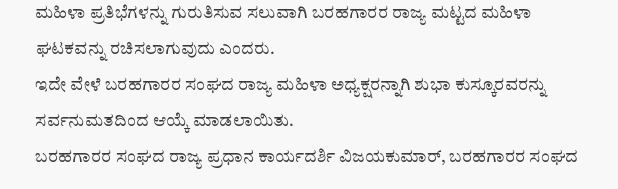ಮಹಿಳಾ ಪ್ರತಿಭೆಗಳನ್ನು ಗುರುತಿಸುವ ಸಲುವಾಗಿ ಬರಹಗಾರರ ರಾಜ್ಯ ಮಟ್ಟದ ಮಹಿಳಾ ಘಟಕವನ್ನು ರಚಿಸಲಾಗುವುದು ಎಂದರು.
ಇದೇ ವೇಳೆ ಬರಹಗಾರರ ಸಂಘದ ರಾಜ್ಯ ಮಹಿಳಾ ಅಧ್ಯಕ್ಷರನ್ನಾಗಿ ಶುಭಾ ಕುಸ್ಕೂರವರನ್ನು ಸರ್ವನುಮತದಿಂದ ಆಯ್ಕೆ ಮಾಡಲಾಯಿತು.
ಬರಹಗಾರರ ಸಂಘದ ರಾಜ್ಯ ಪ್ರಧಾನ ಕಾರ್ಯದರ್ಶಿ ವಿಜಯಕುಮಾರ್, ಬರಹಗಾರರ ಸಂಘದ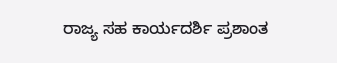ರಾಜ್ಯ ಸಹ ಕಾರ್ಯದರ್ಶಿ ಪ್ರಶಾಂತ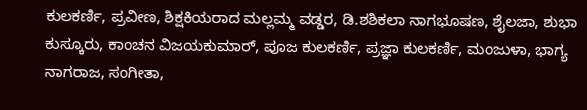ಕುಲಕರ್ಣಿ, ಪ್ರವೀಣ, ಶಿಕ್ಷಕಿಯರಾದ ಮಲ್ಲಮ್ಮ ವಡ್ಡರ, ಡಿ.ಶಶಿಕಲಾ ನಾಗಭೂಷಣ, ಶೈಲಜಾ, ಶುಭಾ ಕುಸ್ಕೂರು, ಕಾಂಚನ ವಿಜಯಕುಮಾರ್, ಪೂಜ ಕುಲಕರ್ಣಿ, ಪ್ರಜ್ಞಾ ಕುಲಕರ್ಣಿ, ಮಂಜುಳಾ, ಭಾಗ್ಯ ನಾಗರಾಜ, ಸಂಗೀತಾ,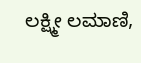ಲಕ್ಷ್ಮೀ ಲಮಾಣಿ,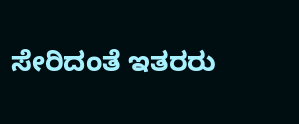ಸೇರಿದಂತೆ ಇತರರು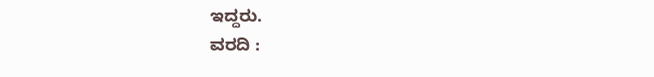ಇದ್ದರು.
ವರದಿ :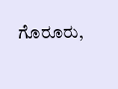ಗೊರೂರು,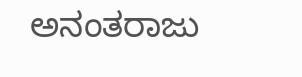ಅನಂತರಾಜು